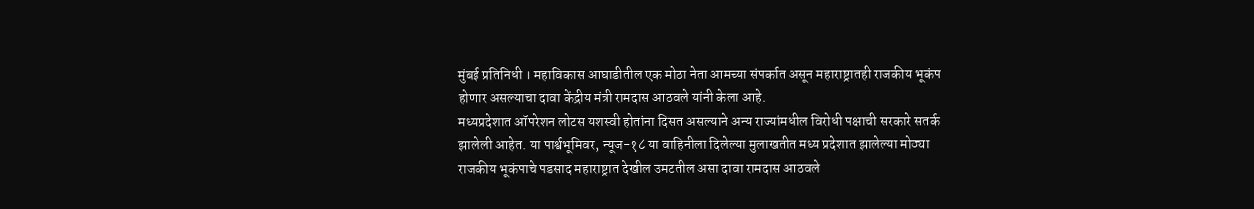मुंबई प्रतिनिधी । महाविकास आघाडीतील एक मोठा नेता आमच्या संपर्कात असून महाराष्ट्रातही राजकीय भूकंप होणार असल्याचा दावा केंद्रीय मंत्री रामदास आठवले यांनी केला आहे.
मध्यप्रदेशात ऑपरेशन लोटस यशस्वी होतांना दिसत असल्याने अन्य राज्यांमधील विरोधी पक्षाची सरकारे सतर्क झालेली आहेत. या पार्श्वभूमिवर, न्यूज-१८ या वाहिनीला दिलेल्या मुलाखतीत मध्य प्रदेशात झालेल्या मोठ्या राजकीय भूकंपाचे पडसाद महाराष्ट्रात देखील उमटतील असा दावा रामदास आठवले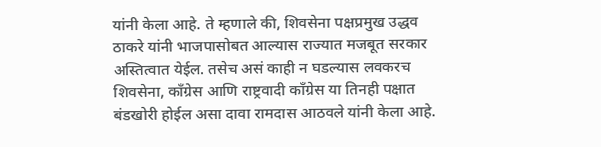यांनी केला आहे. ते म्हणाले की, शिवसेना पक्षप्रमुख उद्धव ठाकरे यांनी भाजपासोबत आल्यास राज्यात मजबूत सरकार अस्तित्वात येईल. तसेच असं काही न घडल्यास लवकरच शिवसेना, काँग्रेस आणि राष्ट्रवादी काँग्रेस या तिनही पक्षात बंडखोरी होईल असा दावा रामदास आठवले यांनी केला आहे.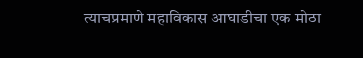त्याचप्रमाणे महाविकास आघाडीचा एक मोठा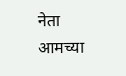नेता आमच्या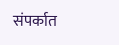संपर्कात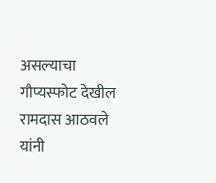असल्याचा गौप्यस्फोट देखील रामदास आठवले यांनी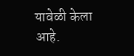यावेळी केला आहे.